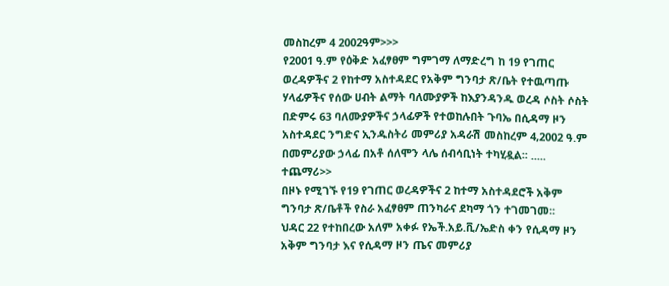መስከረም 4 2002ዓም>>>
የ2001 ዓ.ም የዕቅድ አፈፃፀም ግምገማ ለማድረግ ከ 19 የገጠር ወረዳዎችና 2 የከተማ አስተዳደር የአቅም ግንባታ ጽ/ቤት የተዉጣጡ ሃላፊዎችና የሰው ሀብት ልማት ባለሙያዎች ከእያንዳንዱ ወረዳ ሶስት ሶስት በድምሩ 63 ባለሙያዎችና ኃላፊዎች የተወከሉበት ጉባኤ በሲዳማ ዞን አስተዳደር ንግድና ኢንዱስትሪ መምሪያ አዳራሽ መስከረም 4,2002 ዓ.ም በመምሪያው ኃላፊ በአቶ ሰለሞን ላሌ ሰብሳቢነት ተካሂዷል፡፡ ..... ተጨማሪ>>
በዞኑ የሚገኙ የ19 የገጠር ወረዳዎችና 2 ከተማ አስተዳደሮች አቅም ግንባታ ጽ/ቤቶች የስራ አፈፃፀም ጠንካራና ደካማ ጎን ተገመገመ፡፡
ህዳር 22 የተከበረው አለም አቀፉ የኤች.አይ.ቪ/ኤድስ ቀን የሲዳማ ዞን አቅም ግንባታ እና የሲዳማ ዞን ጤና መምሪያ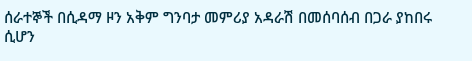ሰራተኞች በሲዳማ ዞን አቅም ግንባታ መምሪያ አዳራሽ በመሰባሰብ በጋራ ያከበሩ ሲሆን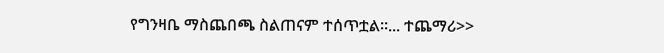የግንዛቤ ማስጨበጫ ስልጠናም ተሰጥቷል፡፡... ተጨማሪ>>